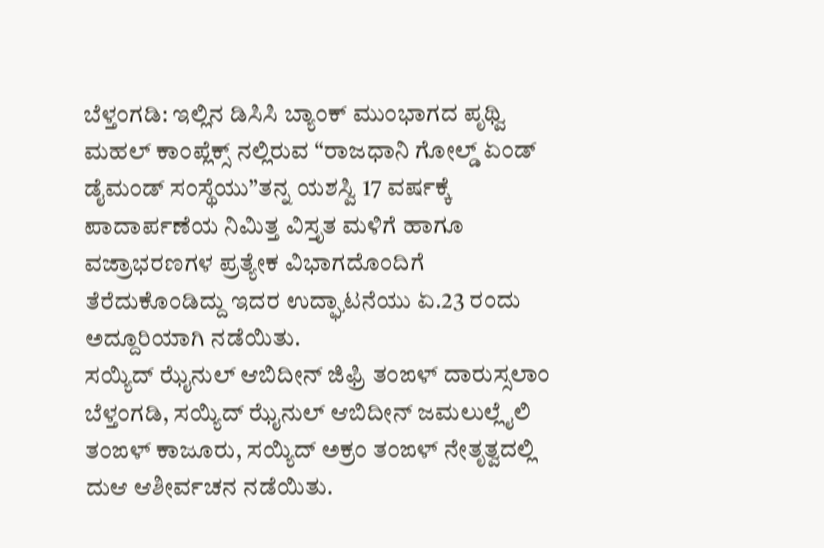ಬೆಳ್ತಂಗಡಿ: ಇಲ್ಲಿನ ಡಿಸಿಸಿ ಬ್ಯಾಂಕ್ ಮುಂಭಾಗದ ಪೃಥ್ವಿ ಮಹಲ್ ಕಾಂಪ್ಲೆಕ್ಸ್ ನಲ್ಲಿರುವ “ರಾಜಧಾನಿ ಗೋಲ್ಡ್ ಏಂಡ್ ಡೈಮಂಡ್ ಸಂಸ್ಥೆಯು”ತನ್ನ ಯಶಸ್ವಿ 17 ವರ್ಷಕ್ಕೆ ಪಾದಾರ್ಪಣೆಯ ನಿಮಿತ್ತ ವಿಸ್ತೃತ ಮಳಿಗೆ ಹಾಗೂ ವಜ್ರಾಭರಣಗಳ ಪ್ರತ್ಯೇಕ ವಿಭಾಗದೊಂದಿಗೆ ತೆರೆದುಕೊಂಡಿದ್ದು ಇದರ ಉದ್ಘಾಟನೆಯು ಏ.23 ರಂದು ಅದ್ದೂರಿಯಾಗಿ ನಡೆಯಿತು.
ಸಯ್ಯಿದ್ ಝೈನುಲ್ ಆಬಿದೀನ್ ಜಿಫ್ರಿ ತಂಙಳ್ ದಾರುಸ್ಸಲಾಂ ಬೆಳ್ತಂಗಡಿ, ಸಯ್ಯಿದ್ ಝೈನುಲ್ ಆಬಿದೀನ್ ಜಮಲುಲ್ಲೈಲಿ ತಂಙಳ್ ಕಾಜೂರು, ಸಯ್ಯಿದ್ ಅಕ್ರಂ ತಂಙಳ್ ನೇತೃತ್ವದಲ್ಲಿ ದುಆ ಆಶೀರ್ವಚನ ನಡೆಯಿತು.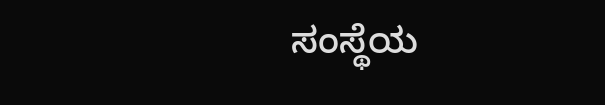ಸಂಸ್ಥೆಯ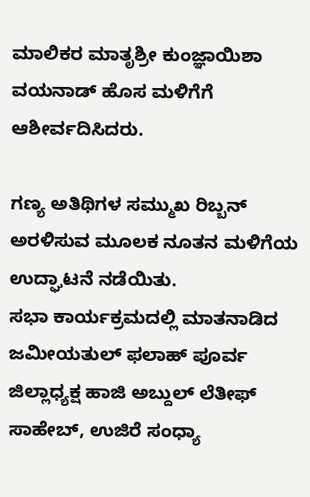ಮಾಲಿಕರ ಮಾತೃಶ್ರೀ ಕುಂಜ್ಞಾಯಿಶಾ ವಯನಾಡ್ ಹೊಸ ಮಳಿಗೆಗೆ ಆಶೀರ್ವದಿಸಿದರು.

ಗಣ್ಯ ಅತಿಥಿಗಳ ಸಮ್ಮುಖ ರಿಬ್ಬನ್ ಅರಳಿಸುವ ಮೂಲಕ ನೂತನ ಮಳಿಗೆಯ ಉದ್ಘಾಟನೆ ನಡೆಯಿತು.
ಸಭಾ ಕಾರ್ಯಕ್ರಮದಲ್ಲಿ ಮಾತನಾಡಿದ ಜಮೀಯತುಲ್ ಫಲಾಹ್ ಪೂರ್ವ ಜಿಲ್ಲಾಧ್ಯಕ್ಷ ಹಾಜಿ ಅಬ್ದುಲ್ ಲೆತೀಫ್ ಸಾಹೇಬ್, ಉಜಿರೆ ಸಂಧ್ಯಾ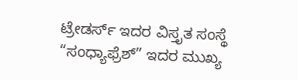ಟ್ರೇಡರ್ಸ್ ಇದರ ವಿಸ್ತೃತ ಸಂಸ್ಥೆ “ಸಂಧ್ಯಾಫ್ರೆಶ್” ಇದರ ಮುಖ್ಯ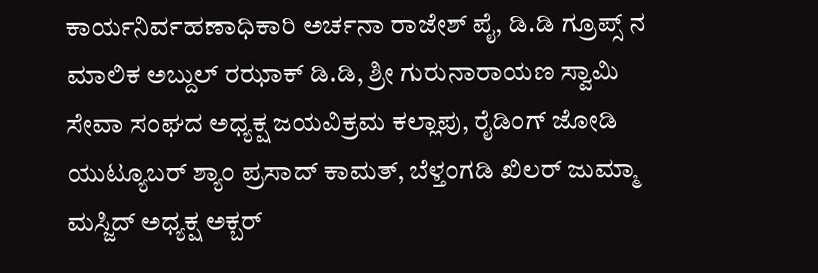ಕಾರ್ಯನಿರ್ವಹಣಾಧಿಕಾರಿ ಅರ್ಚನಾ ರಾಜೇಶ್ ಪೈ, ಡಿ.ಡಿ ಗ್ರೂಪ್ಸ್ ನ ಮಾಲಿಕ ಅಬ್ದುಲ್ ರಝಾಕ್ ಡಿ.ಡಿ, ಶ್ರೀ ಗುರುನಾರಾಯಣ ಸ್ವಾಮಿ ಸೇವಾ ಸಂಘದ ಅಧ್ಯಕ್ಷ ಜಯವಿಕ್ರಮ ಕಲ್ಲಾಪು, ರೈಡಿಂಗ್ ಜೋಡಿ ಯುಟ್ಯೂಬರ್ ಶ್ಯಾಂ ಪ್ರಸಾದ್ ಕಾಮತ್, ಬೆಳ್ತಂಗಡಿ ಖಿಲರ್ ಜುಮ್ಮಾ ಮಸ್ಜಿದ್ ಅಧ್ಯಕ್ಷ ಅಕ್ಬರ್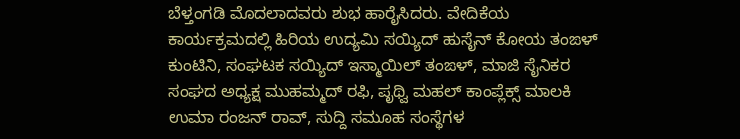ಬೆಳ್ತಂಗಡಿ ಮೊದಲಾದವರು ಶುಭ ಹಾರೈಸಿದರು. ವೇದಿಕೆಯ ಕಾರ್ಯಕ್ರಮದಲ್ಲಿ ಹಿರಿಯ ಉದ್ಯಮಿ ಸಯ್ಯಿದ್ ಹುಸೈನ್ ಕೋಯ ತಂಙಳ್ ಕುಂಟಿನಿ, ಸಂಘಟಕ ಸಯ್ಯಿದ್ ಇಸ್ಮಾಯಿಲ್ ತಂಙಳ್, ಮಾಜಿ ಸೈನಿಕರ ಸಂಘದ ಅಧ್ಯಕ್ಷ ಮುಹಮ್ಮದ್ ರಫಿ, ಪೃಥ್ವಿ ಮಹಲ್ ಕಾಂಪ್ಲೆಕ್ಸ್ ಮಾಲಕಿ ಉಮಾ ರಂಜನ್ ರಾವ್, ಸುದ್ದಿ ಸಮೂಹ ಸಂಸ್ಥೆಗಳ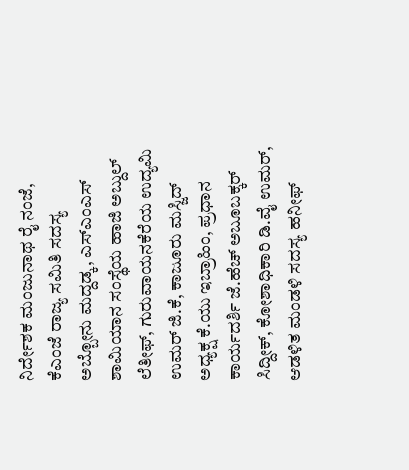ನಿರ್ದೇಶಕ ಮಂಜುನಾಥ ರೈ ನಂಜೆ, ಕೆಎಂಜೆ ರಾಜ್ಯ ಸಮಿತಿ ಸದಸ್ಯ ಅಬ್ಬೋನು ಮದ್ದಡ್ಕ, ಎಸ್ಎಂಎಸ್ ಶಾಮಿಯಾನ ಸಂಸ್ಥೆಯ ಹಾಜಿ ಅಬ್ದುಲ್ ಲೆತೀಫ್, ಗುರುವಾಯನಕೆರೆಯ ಉದ್ಯಮಿ ಉಮರ್ ಜಿ.ಕೆ, ಕಾಜೂರು ಮಸ್ಜಿದ್ ಅಧ್ಯಕ್ಷ ಕೆ.ಯು ಇಬ್ರಾಹಿಂ, ಪ್ರಧಾನ ಕಾರ್ಯದರ್ಶಿ ಜೆ.ಹೆಚ್ ಅಬೂಬಕ್ಕರ್ ಸಿದ್ದೀಕ್, ಕೋಶಾಧಿಕಾರಿ ಡಿ.ವೈ ಉಮರ್, ಆಡಳಿತ ಮಂಡಳಿ ಸದಸ್ಯ ಹನೀಫ್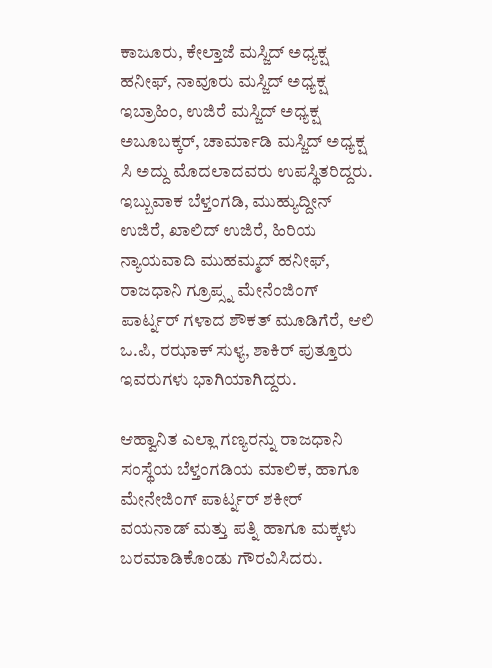ಕಾಜೂರು, ಕೇಲ್ತಾಜೆ ಮಸ್ಜಿದ್ ಅಧ್ಯಕ್ಷ ಹನೀಫ್, ನಾವೂರು ಮಸ್ಜಿದ್ ಅಧ್ಯಕ್ಷ ಇಬ್ರಾಹಿಂ, ಉಜಿರೆ ಮಸ್ಜಿದ್ ಅಧ್ಯಕ್ಷ ಅಬೂಬಕ್ಕರ್, ಚಾರ್ಮಾಡಿ ಮಸ್ಜಿದ್ ಅಧ್ಯಕ್ಷ ಸಿ ಅದ್ದು ಮೊದಲಾದವರು ಉಪಸ್ಥಿತರಿದ್ದರು.
ಇಬ್ಬುವಾಕ ಬೆಳ್ತಂಗಡಿ, ಮುಹ್ಯುದ್ದೀನ್ ಉಜಿರೆ, ಖಾಲಿದ್ ಉಜಿರೆ, ಹಿರಿಯ ನ್ಯಾಯವಾದಿ ಮುಹಮ್ಮದ್ ಹನೀಫ್, ರಾಜಧಾನಿ ಗ್ರೂಪ್ಸ್ನ ಮೇನೆಂಜಿಂಗ್ ಪಾರ್ಟ್ನರ್ ಗಳಾದ ಶೌಕತ್ ಮೂಡಿಗೆರೆ, ಆಲಿ ಒ.ಪಿ, ರಝಾಕ್ ಸುಳ್ಯ, ಶಾಕಿರ್ ಪುತ್ತೂರು ಇವರುಗಳು ಭಾಗಿಯಾಗಿದ್ದರು.

ಆಹ್ವಾನಿತ ಎಲ್ಲಾ ಗಣ್ಯರನ್ನು ರಾಜಧಾನಿ ಸಂಸ್ಥೆಯ ಬೆಳ್ತಂಗಡಿಯ ಮಾಲಿಕ, ಹಾಗೂ ಮೇನೇಜಿಂಗ್ ಪಾರ್ಟ್ನರ್ ಶಕೀರ್ ವಯನಾಡ್ ಮತ್ತು ಪತ್ನಿ ಹಾಗೂ ಮಕ್ಕಳು ಬರಮಾಡಿಕೊಂಡು ಗೌರವಿಸಿದರು.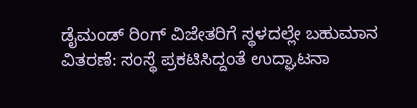ಡೈಮಂಡ್ ರಿಂಗ್ ವಿಜೇತರಿಗೆ ಸ್ಥಳದಲ್ಲೇ ಬಹುಮಾನ ವಿತರಣೆ: ಸಂಸ್ಥೆ ಪ್ರಕಟಿಸಿದ್ದಂತೆ ಉದ್ಘಾಟನಾ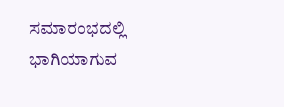ಸಮಾರಂಭದಲ್ಲಿ ಭಾಗಿಯಾಗುವ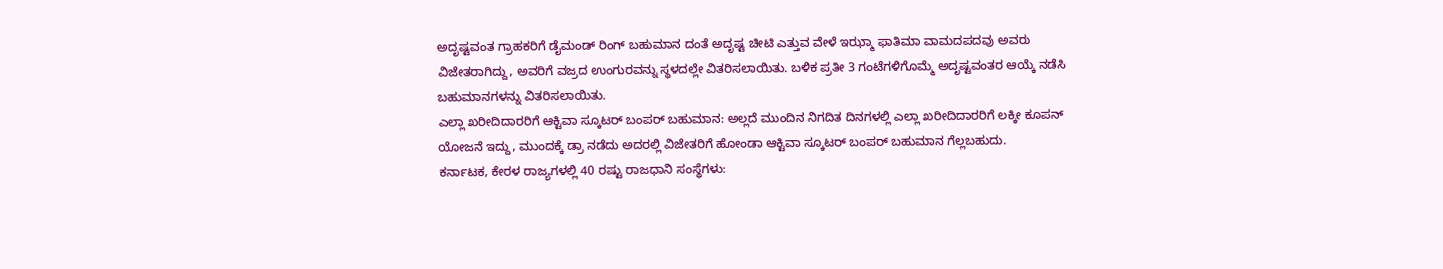ಅದೃಷ್ಟವಂತ ಗ್ರಾಹಕರಿಗೆ ಡೈಮಂಡ್ ರಿಂಗ್ ಬಹುಮಾನ ದಂತೆ ಅದೃಷ್ಟ ಚೀಟಿ ಎತ್ತುವ ವೇಳೆ ಇಝ್ಮಾ ಫಾತಿಮಾ ವಾಮದಪದವು ಅವರು ವಿಜೇತರಾಗಿದ್ದು, ಅವರಿಗೆ ವಜ್ರದ ಉಂಗುರವನ್ನು ಸ್ಥಳದಲ್ಲೇ ವಿತರಿಸಲಾಯಿತು. ಬಳಿಕ ಪ್ರತೀ 3 ಗಂಟೆಗಳಿಗೊಮ್ಮೆ ಅದೃಷ್ಟವಂತರ ಆಯ್ಕೆ ನಡೆಸಿ ಬಹುಮಾನಗಳನ್ನು ವಿತರಿಸಲಾಯಿತು.
ಎಲ್ಲಾ ಖರೀದಿದಾರರಿಗೆ ಆಕ್ಟಿವಾ ಸ್ಕೂಟರ್ ಬಂಪರ್ ಬಹುಮಾನ: ಅಲ್ಲದೆ ಮುಂದಿನ ನಿಗದಿತ ದಿನಗಳಲ್ಲಿ ಎಲ್ಲಾ ಖರೀದಿದಾರರಿಗೆ ಲಕ್ಕೀ ಕೂಪನ್ ಯೋಜನೆ ಇದ್ದು, ಮುಂದಕ್ಕೆ ಡ್ರಾ ನಡೆದು ಅದರಲ್ಲಿ ವಿಜೇತರಿಗೆ ಹೋಂಡಾ ಆಕ್ಟಿವಾ ಸ್ಕೂಟರ್ ಬಂಪರ್ ಬಹುಮಾನ ಗೆಲ್ಲಬಹುದು.
ಕರ್ನಾಟಕ, ಕೇರಳ ರಾಜ್ಯಗಳಲ್ಲಿ 40 ರಷ್ಟು ರಾಜಧಾನಿ ಸಂಸ್ಥೆಗಳು: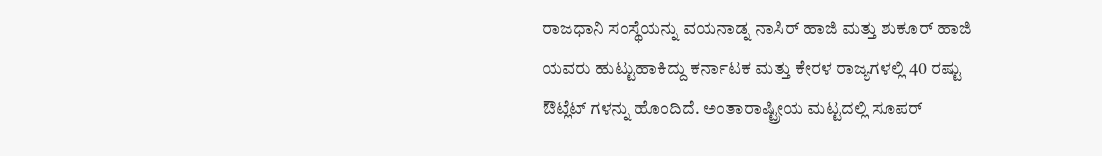ರಾಜಧಾನಿ ಸಂಸ್ಥೆಯನ್ನು ವಯನಾಡ್ನ ನಾಸಿರ್ ಹಾಜಿ ಮತ್ತು ಶುಕೂರ್ ಹಾಜಿ ಯವರು ಹುಟ್ಟುಹಾಕಿದ್ದು ಕರ್ನಾಟಕ ಮತ್ತು ಕೇರಳ ರಾಜ್ಯಗಳಲ್ಲಿ 40 ರಷ್ಟು ಔಟ್ಲೆಟ್ ಗಳನ್ನು ಹೊಂದಿದೆ. ಅಂತಾರಾಷ್ಟ್ರೀಯ ಮಟ್ಟದಲ್ಲಿ ಸೂಪರ್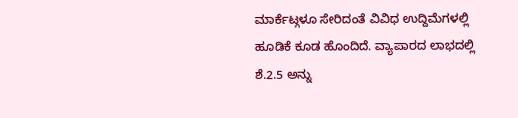ಮಾರ್ಕೆಟ್ಗಳೂ ಸೇರಿದಂತೆ ವಿವಿಧ ಉದ್ದಿಮೆಗಳಲ್ಲಿ ಹೂಡಿಕೆ ಕೂಡ ಹೊಂದಿದೆ. ವ್ಯಾಪಾರದ ಲಾಭದಲ್ಲಿ ಶೆ.2.5 ಅನ್ನು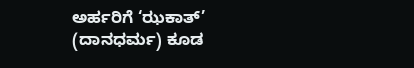ಅರ್ಹರಿಗೆ ‘ಝಕಾತ್’ (ದಾನಧರ್ಮ) ಕೂಡ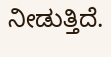ನೀಡುತ್ತಿದೆ.